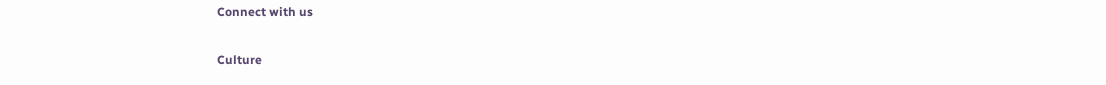Connect with us

Culture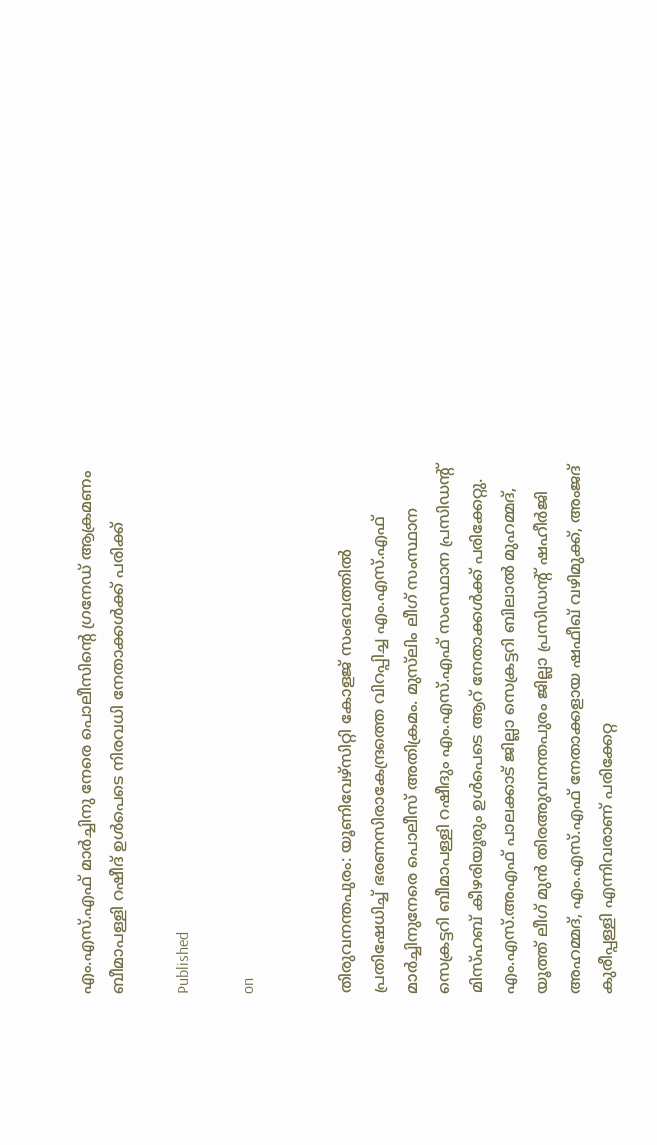എം.എസ്.എഫ് മാര്‍ച്ചിനു നേരെ പൊലീസിന്റെ ഗ്രനേഡ് ആക്രമണം ബീമാപള്ളി റഷീദ് ഉള്‍പെടെ നിരവധി നേതാക്കള്‍ക്ക് പരിക്ക്

Published

on


തിരുവനന്തപുരം: യൂണിവേഴ്‌സിറ്റി കോളജ് സംഭവത്തില്‍ പ്രതിഷേധിച്ച് ഭരണസിരാകേന്ദ്രത്തെ വിറപ്പിച്ച എം.എസ്.എഫ് മാര്‍ച്ചിനുനേരെ പൊലീസ് അതിക്രമം. മുസ്‌ലിം ലീഗ് സംസ്ഥാന സെക്രട്ടറി ബീമാപള്ളി റഷീദും എം.എസ്.എഫ് സംസ്ഥാന പ്രസിഡന്റ് മിസ്ഹബ് കീഴരിയൂരും ഉള്‍പെടെ ആറ് നേതാക്കള്‍ക്ക് പരിക്കേറ്റു. എം.എസ്.അഎഫ് പാലക്കാട് ജില്ലാ സെക്രട്ടറി ബിലാല്‍ മുഹമ്മദ്, യൂത്ത് ലീഗ് മുന്‍ തിരഅുവനന്തപുരം ജില്ലാ പ്രസിഡന്റ് ഷഹീര്‍ജി അഹമ്മദ്, എം.എസ്.എഫ് നേതാക്കളായ ഷഫീഖ് വഴിമുക്ക്, അംജദ് കുരീപ്പള്ളി എന്നിവരാണ് പരിക്കേറ്റ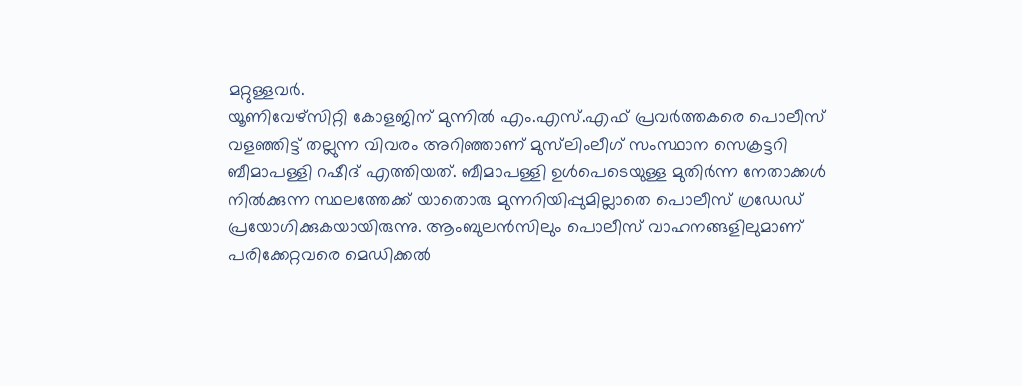മറ്റുള്ളവര്‍.
യൂണിവേഴ്‌സിറ്റി കോളജിന് മുന്നില്‍ എം.എസ്.എഫ് പ്രവര്‍ത്തകരെ പൊലീസ് വളഞ്ഞിട്ട് തല്ലുന്ന വിവരം അറിഞ്ഞാണ് മുസ്‌ലിംലീഗ് സംസ്ഥാന സെക്രട്ടറി ബീമാപള്ളി റഷീദ് എത്തിയത്. ബീമാപള്ളി ഉള്‍പെടെയുള്ള മുതിര്‍ന്ന നേതാക്കള്‍ നില്‍ക്കുന്ന സ്ഥലത്തേക്ക് യാതൊരു മുന്നറിയിപ്പുമില്ലാതെ പൊലീസ് ഗ്രഡേഡ് പ്രയോഗിക്കുകയായിരുന്നു. ആംബുലന്‍സിലും പൊലീസ് വാഹനങ്ങളിലുമാണ് പരിക്കേറ്റവരെ മെഡിക്കല്‍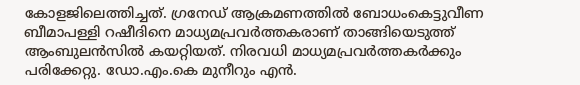കോളജിലെത്തിച്ചത്. ഗ്രനേഡ് ആക്രമണത്തില്‍ ബോധംകെട്ടുവീണ ബീമാപള്ളി റഷീദിനെ മാധ്യമപ്രവര്‍ത്തകരാണ് താങ്ങിയെടുത്ത് ആംബുലന്‍സില്‍ കയറ്റിയത്. നിരവധി മാധ്യമപ്രവര്‍ത്തകര്‍ക്കും പരിക്കേറ്റു. ഡോ.എം.കെ മുനീറും എന്‍.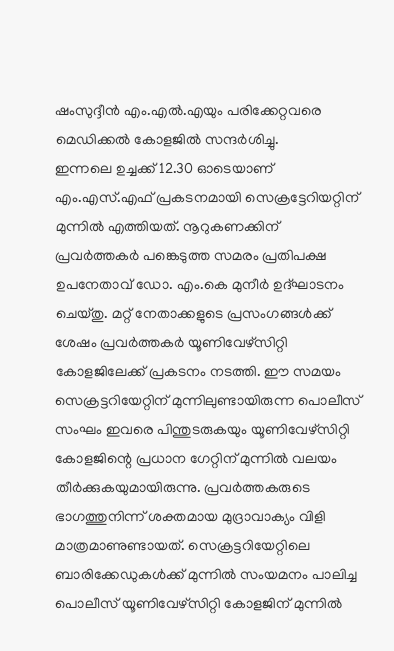ഷംസുദ്ദീന്‍ എം.എല്‍.എയും പരിക്കേറ്റവരെ മെഡിക്കല്‍ കോളജില്‍ സന്ദര്‍ശിച്ചു.
ഇന്നലെ ഉച്ചക്ക് 12.30 ഓടെയാണ് എം.എസ്.എഫ് പ്രകടനമായി സെക്രട്ടേറിയറ്റിന് മുന്നില്‍ എത്തിയത്. നൂറുകണക്കിന് പ്രവര്‍ത്തകര്‍ പങ്കെടുത്ത സമരം പ്രതിപക്ഷ ഉപനേതാവ് ഡോ. എം.കെ മുനീര്‍ ഉദ്ഘാടനം ചെയ്തു. മറ്റ് നേതാക്കളുടെ പ്രസംഗങ്ങള്‍ക്ക് ശേഷം പ്രവര്‍ത്തകര്‍ യൂണിവേഴ്‌സിറ്റി കോളജിലേക്ക് പ്രകടനം നടത്തി. ഈ സമയം സെക്രട്ടറിയേറ്റിന് മുന്നിലുണ്ടായിരുന്ന പൊലീസ് സംഘം ഇവരെ പിന്തുടരുകയും യൂണിവേഴ്‌സിറ്റി കോളജിന്റെ പ്രധാന ഗേറ്റിന് മുന്നില്‍ വലയം തീര്‍ക്കുകയുമായിരുന്നു. പ്രവര്‍ത്തകരുടെ ഭാഗത്തുനിന്ന് ശക്തമായ മുദ്രാവാക്യം വിളി മാത്രമാണുണ്ടായത്. സെക്രട്ടറിയേറ്റിലെ ബാരിക്കേഡുകള്‍ക്ക് മുന്നില്‍ സംയമനം പാലിച്ച പൊലീസ് യൂണിവേഴ്‌സിറ്റി കോളജിന് മുന്നില്‍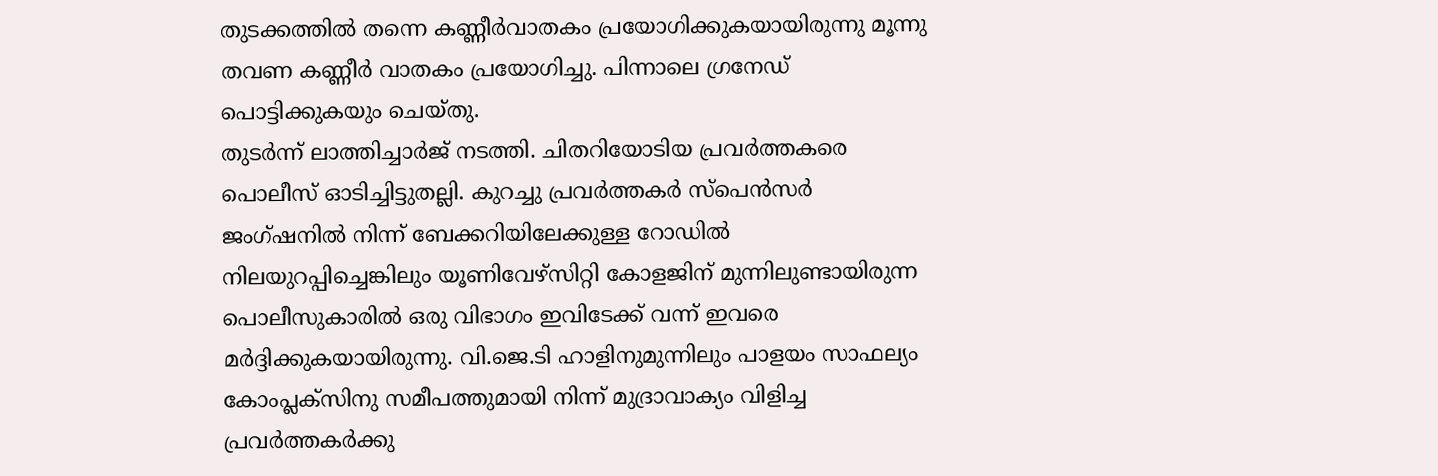തുടക്കത്തില്‍ തന്നെ കണ്ണീര്‍വാതകം പ്രയോഗിക്കുകയായിരുന്നു മൂന്നു തവണ കണ്ണീര്‍ വാതകം പ്രയോഗിച്ചു. പിന്നാലെ ഗ്രനേഡ് പൊട്ടിക്കുകയും ചെയ്തു.
തുടര്‍ന്ന് ലാത്തിച്ചാര്‍ജ് നടത്തി. ചിതറിയോടിയ പ്രവര്‍ത്തകരെ പൊലീസ് ഓടിച്ചിട്ടുതല്ലി. കുറച്ചു പ്രവര്‍ത്തകര്‍ സ്‌പെന്‍സര്‍ ജംഗ്ഷനില്‍ നിന്ന് ബേക്കറിയിലേക്കുള്ള റോഡില്‍ നിലയുറപ്പിച്ചെങ്കിലും യൂണിവേഴ്‌സിറ്റി കോളജിന് മുന്നിലുണ്ടായിരുന്ന പൊലീസുകാരില്‍ ഒരു വിഭാഗം ഇവിടേക്ക് വന്ന് ഇവരെ മര്‍ദ്ദിക്കുകയായിരുന്നു. വി.ജെ.ടി ഹാളിനുമുന്നിലും പാളയം സാഫല്യം കോംപ്ലക്‌സിനു സമീപത്തുമായി നിന്ന് മുദ്രാവാക്യം വിളിച്ച പ്രവര്‍ത്തകര്‍ക്കു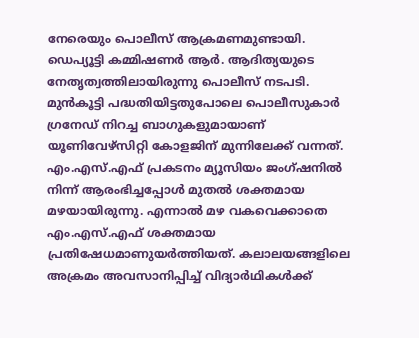നേരെയും പൊലീസ് ആക്രമണമുണ്ടായി. ഡെപ്യൂട്ടി കമ്മിഷണര്‍ ആര്‍. ആദിത്യയുടെ നേതൃത്വത്തിലായിരുന്നു പൊലീസ് നടപടി. മുന്‍കൂട്ടി പദ്ധതിയിട്ടതുപോലെ പൊലീസുകാര്‍ ഗ്രനേഡ് നിറച്ച ബാഗുകളുമായാണ് യൂണിവേഴ്‌സിറ്റി കോളജിന് മുന്നിലേക്ക് വന്നത്. എം.എസ്.എഫ് പ്രകടനം മ്യൂസിയം ജംഗ്ഷനില്‍ നിന്ന് ആരംഭിച്ചപ്പോള്‍ മുതല്‍ ശക്തമായ മഴയായിരുന്നു. എന്നാല്‍ മഴ വകവെക്കാതെ എം.എസ്.എഫ് ശക്തമായ പ്രതിഷേധമാണുയര്‍ത്തിയത്. കലാലയങ്ങളിലെ അക്രമം അവസാനിപ്പിച്ച് വിദ്യാര്‍ഥികള്‍ക്ക്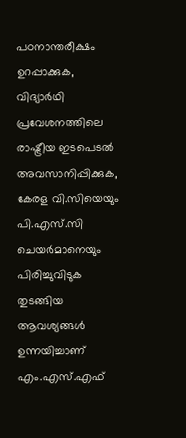പഠനാന്തരീക്ഷം ഉറപ്പാക്കുക, വിദ്യാര്‍ഥി പ്രവേശനത്തിലെ രാഷ്ട്രീയ ഇടപെടല്‍ അവസാനിപ്പിക്കുക, കേരള വി.സിയെയും പി.എസ്.സി ചെയര്‍മാനെയും പിരിച്ചുവിടുക തുടങ്ങിയ ആവശ്യങ്ങള്‍ ഉന്നയിച്ചാണ് എം.എസ്.എഫ്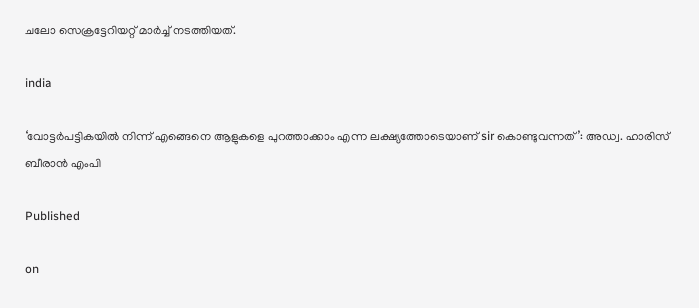ചലോ സെക്രട്ടേറിയറ്റ് മാര്‍ച്ച് നടത്തിയത്.

india

‘വോട്ടര്‍പട്ടികയില്‍ നിന്ന് എങ്ങെനെ ആളുകളെ പുറത്താക്കാം എന്ന ലക്ഷ്യത്തോടെയാണ് sir കൊണ്ടുവന്നത്’: അഡ്വ. ഹാരിസ് ബീരാൻ എംപി

Published

on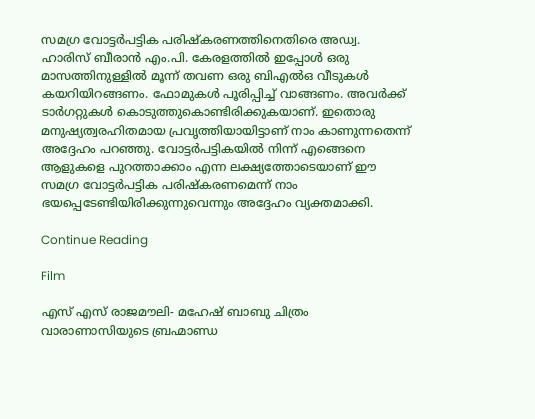സമഗ്ര വോട്ടര്‍പട്ടിക പരിഷ്‌കരണത്തിനെതിരെ അഡ്വ. ഹാരിസ് ബീരാന്‍ എം.പി. കേരളത്തില്‍ ഇപ്പോള്‍ ഒരു മാസത്തിനുള്ളില്‍ മൂന്ന് തവണ ഒരു ബിഎല്‍ഒ വീടുകള്‍ കയറിയിറങ്ങണം. ഫോമുകള്‍ പൂരിപ്പിച്ച് വാങ്ങണം. അവര്‍ക്ക് ടാര്‍ഗറ്റുകള്‍ കൊടുത്തുകൊണ്ടിരിക്കുകയാണ്. ഇതൊരു മനുഷ്യത്വരഹിതമായ പ്രവൃത്തിയായിട്ടാണ് നാം കാണുന്നതെന്ന് അദ്ദേഹം പറഞ്ഞു. വോട്ടര്‍പട്ടികയില്‍ നിന്ന് എങ്ങെനെ ആളുകളെ പുറത്താക്കാം എന്ന ലക്ഷ്യത്തോടെയാണ് ഈ സമഗ്ര വോട്ടര്‍പട്ടിക പരിഷ്‌കരണമെന്ന് നാം ഭയപ്പെടേണ്ടിയിരിക്കുന്നുവെന്നും അദ്ദേഹം വ്യക്തമാക്കി.

Continue Reading

Film

എസ് എസ് രാജമൗലി- മഹേഷ് ബാബു ചിത്രം വാരാണാസിയുടെ ബ്രഹ്മാണ്ഡ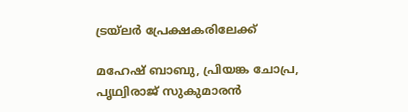ട്രയ്ലർ പ്രേക്ഷകരിലേക്ക്

മഹേഷ് ബാബു, പ്രിയങ്ക ചോപ്ര, പൃഥ്വിരാജ് സുകുമാരൻ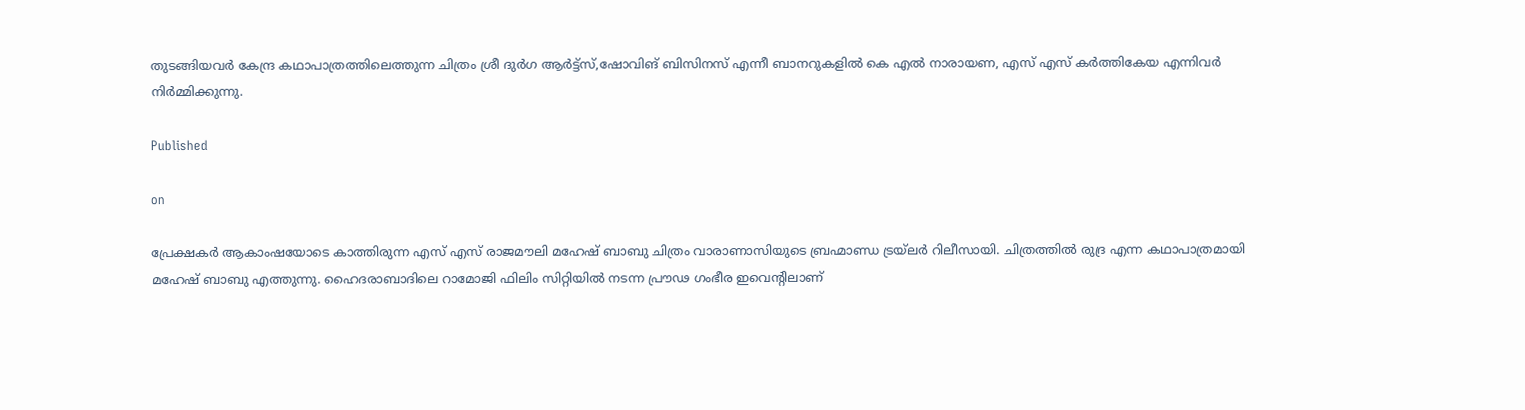തുടങ്ങിയവർ കേന്ദ്ര കഥാപാത്രത്തിലെത്തുന്ന ചിത്രം ശ്രീ ദുർഗ ആർട്ട്സ്,ഷോവിങ് ബിസിനസ് എന്നീ ബാനറുകളിൽ കെ എൽ നാരായണ, എസ് എസ് കർത്തികേയ എന്നിവർ നിർമ്മിക്കുന്നു.

Published

on

പ്രേക്ഷകർ ആകാംഷയോടെ കാത്തിരുന്ന എസ് എസ് രാജമൗലി മഹേഷ് ബാബു ചിത്രം വാരാണാസിയുടെ ബ്രഹ്മാണ്ഡ ട്രയ്ലർ റിലീസായി. ചിത്രത്തിൽ രുദ്ര എന്ന കഥാപാത്രമായി മഹേഷ് ബാബു എത്തുന്നു. ഹൈദരാബാദിലെ റാമോജി ഫിലിം സിറ്റിയിൽ നടന്ന പ്രൗഢ ഗംഭീര ഇവെന്റിലാണ്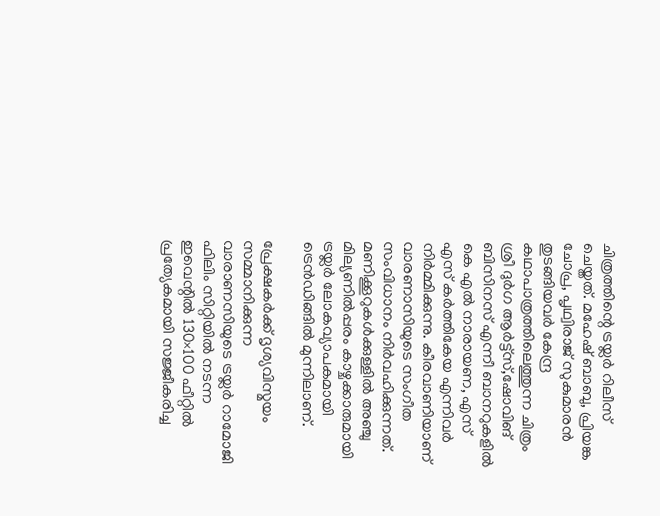ചിത്രത്തിന്റെ ട്രയ്ലർ റിലീസ് ചെയ്തത്. മഹേഷ് ബാബു, പ്രിയങ്ക ചോപ്ര, പൃഥ്വിരാജ് സുകുമാരൻ തുടങ്ങിയവർ കേന്ദ്ര കഥാപാത്രത്തിലെത്തുന്ന ചിത്രം ശ്രീ ദുർഗ ആർട്ട്സ്,ഷോവിങ് ബിസിനസ് എന്നീ ബാനറുകളിൽ കെ എൽ നാരായണ, എസ് എസ് കർത്തികേയ എന്നിവർ നിർമ്മിക്കുന്നു. കീരവാണിയാണ് വാരണാസിയുടെ സംഗീത സംവിധാനം നിർവഹിക്കുന്നത്.
മണിക്കൂറുകൾക്കുള്ളിൽ അഞ്ചു മില്യണിൽപ്പരം കാഴ്ചക്കാരുമായി ട്രയ്ലർ ലോകവ്യാപകമായി ട്രെൻഡിങ്ങിൽ മുന്നിലാണ്.

പ്രേക്ഷകർക്ക് ദൃശ്യവിസ്മയം സമ്മാനിക്കുന്ന വാരാണസിയുടെ ട്രയ്ലർ റാമോജി ഫിലിം സിറ്റിയിൽ നടന്ന ഇവെന്റിൽ 130×100 ഫീറ്റിൽ പ്രത്യേകമായി സജ്ജീകരിച്ച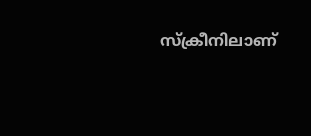സ്‌ക്രീനിലാണ്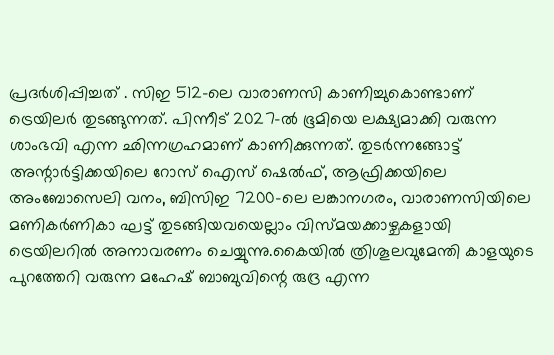പ്രദർശിപ്പിച്ചത് . സിഇ 512-ലെ വാരാണസി കാണിച്ചുകൊണ്ടാണ് ട്രെയിലര്‍ തുടങ്ങുന്നത്. പിന്നീട് 2027-ല്‍ ഭൂമിയെ ലക്ഷ്യമാക്കി വരുന്ന ശാംഭവി എന്ന ഛിന്നഗ്രഹമാണ് കാണിക്കുന്നത്. തുടര്‍ന്നങ്ങോട്ട് അന്റാര്‍ട്ടിക്കയിലെ റോസ് ഐസ് ഷെല്‍ഫ്, ആഫ്രിക്കയിലെ അംബോസെലി വനം, ബിസിഇ 7200-ലെ ലങ്കാനഗരം, വാരാണസിയിലെ മണികര്‍ണികാ ഘട്ട് തുടങ്ങിയവയെല്ലാം വിസ്മയക്കാഴ്ചകളായി ട്രെയിലറില്‍ അനാവരണം ചെയ്യുന്നു.കൈയില്‍ ത്രിശൂലവുമേന്തി കാളയുടെ പുറത്തേറി വരുന്ന മഹേഷ് ബാബുവിന്റെ രുദ്ര എന്ന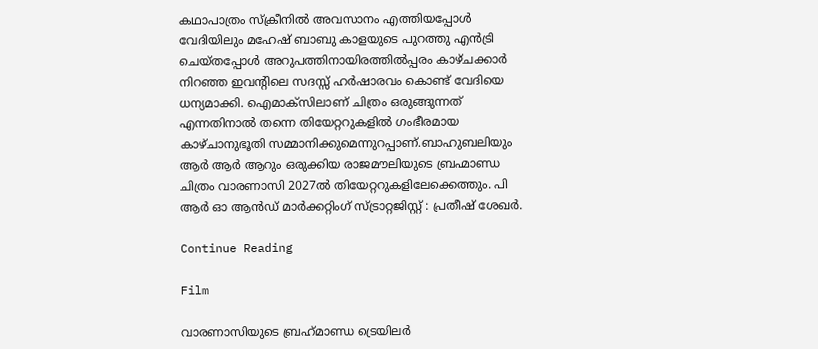കഥാപാത്രം സ്‌ക്രീനിൽ അവസാനം എത്തിയപ്പോൾ വേദിയിലും മഹേഷ് ബാബു കാളയുടെ പുറത്തു എൻട്രി ചെയ്തപ്പോൾ അറുപത്തിനായിരത്തിൽപ്പരം കാഴ്ചക്കാർ നിറഞ്ഞ ഇവന്റിലെ സദസ്സ് ഹർഷാരവം കൊണ്ട് വേദിയെ ധന്യമാക്കി. ഐമാക്‌സിലാണ് ചിത്രം ഒരുങ്ങുന്നത് എന്നതിനാല്‍ തന്നെ തിയേറ്ററുകളില്‍ ഗംഭീരമായ കാഴ്ചാനുഭൂതി സമ്മാനിക്കുമെന്നുറപ്പാണ്.ബാഹുബലിയും ആർ ആർ ആറും ഒരുക്കിയ രാജമൗലിയുടെ ബ്രഹ്മാണ്ഡ ചിത്രം വാരണാസി 2027ൽ തിയേറ്ററുകളിലേക്കെത്തും. പി ആർ ഓ ആൻഡ് മാർക്കറ്റിംഗ് സ്ട്രാറ്റജിസ്റ്റ് : പ്രതീഷ് ശേഖർ.

Continue Reading

Film

വാരണാസിയുടെ ബ്രഹ്‌മാണ്ഡ ട്രെയിലര്‍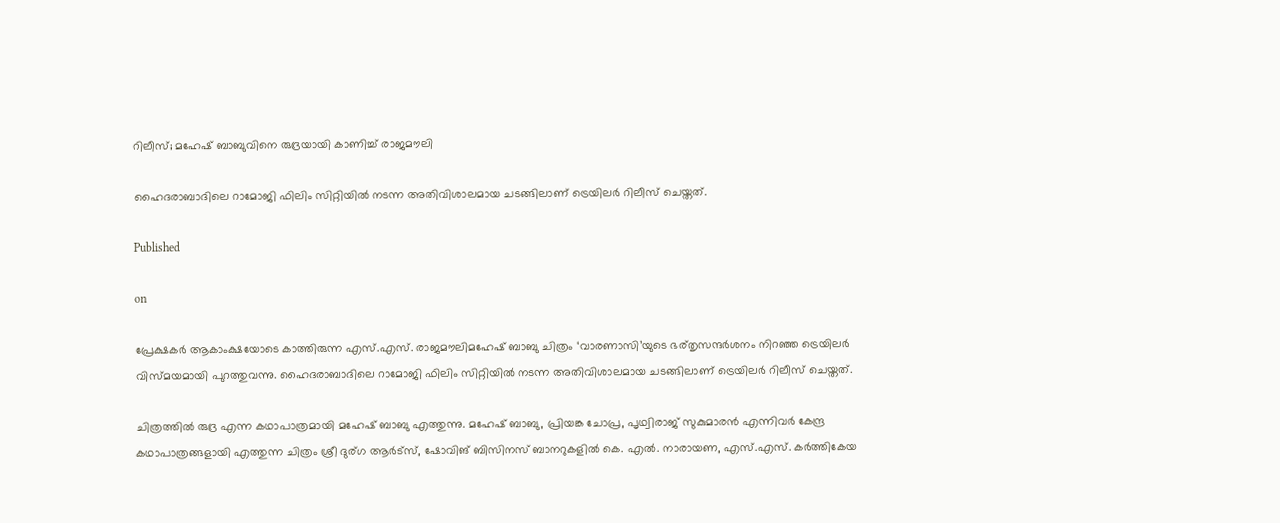റിലീസ്; മഹേഷ് ബാബുവിനെ രുദ്രയായി കാണിച്ച് രാജമൗലി

ഹൈദരാബാദിലെ റാമോജി ഫിലിം സിറ്റിയില്‍ നടന്ന അതിവിശാലമായ ചടങ്ങിലാണ് ട്രെയിലര്‍ റിലീസ് ചെയ്തത്.

Published

on

പ്രേക്ഷകര്‍ ആകാംക്ഷയോടെ കാത്തിരുന്ന എസ്.എസ്. രാജമൗലിമഹേഷ് ബാബു ചിത്രം ‘വാരണാസി’യുടെ ഭര്തൃസന്ദര്‍ശനം നിറഞ്ഞ ട്രെയിലര്‍ വിസ്മയമായി പുറത്തുവന്നു. ഹൈദരാബാദിലെ റാമോജി ഫിലിം സിറ്റിയില്‍ നടന്ന അതിവിശാലമായ ചടങ്ങിലാണ് ട്രെയിലര്‍ റിലീസ് ചെയ്തത്.

ചിത്രത്തില്‍ രുദ്ര എന്ന കഥാപാത്രമായി മഹേഷ് ബാബു എത്തുന്നു. മഹേഷ് ബാബു, പ്രിയങ്ക ചോപ്ര, പൃഥ്വിരാജ് സുകുമാരന്‍ എന്നിവര്‍ കേന്ദ്ര കഥാപാത്രങ്ങളായി എത്തുന്ന ചിത്രം ശ്രീ ദുര്ഗ ആര്‍ട്‌സ്, ഷോവിങ് ബിസിനസ് ബാനറുകളില്‍ കെ. എല്‍. നാരായണ, എസ്.എസ്. കര്‍ത്തികേയ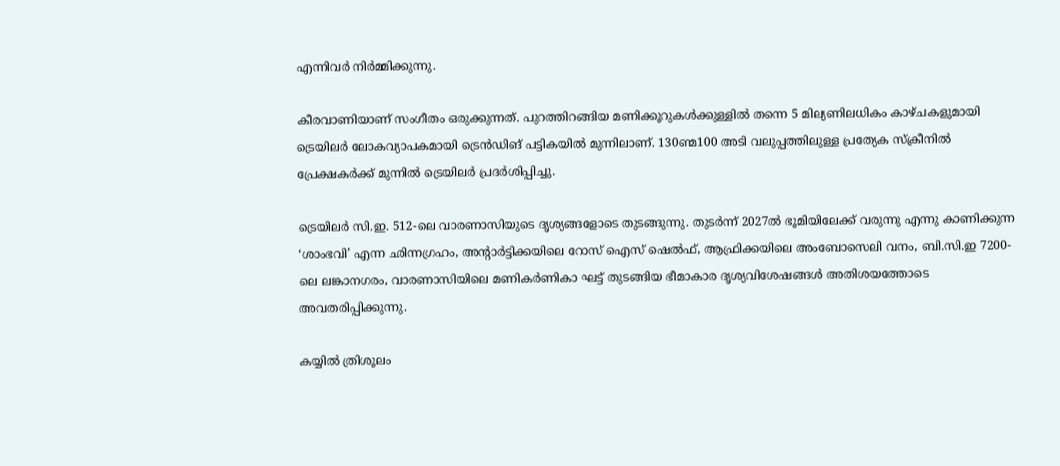എന്നിവര്‍ നിര്‍മ്മിക്കുന്നു.

കീരവാണിയാണ് സംഗീതം ഒരുക്കുന്നത്. പുറത്തിറങ്ങിയ മണിക്കൂറുകള്‍ക്കുള്ളില്‍ തന്നെ 5 മില്യണിലധികം കാഴ്ചകളുമായി ട്രെയിലര്‍ ലോകവ്യാപകമായി ട്രെന്‍ഡിങ് പട്ടികയില്‍ മുന്നിലാണ്. 130ണ്മ100 അടി വലുപ്പത്തിലുള്ള പ്രത്യേക സ്‌ക്രീനില്‍ പ്രേക്ഷകര്‍ക്ക് മുന്നില്‍ ട്രെയിലര്‍ പ്രദര്‍ശിപ്പിച്ചു.

ട്രെയിലര്‍ സി.ഇ. 512-ലെ വാരണാസിയുടെ ദൃശ്യങ്ങളോടെ തുടങ്ങുന്നു. തുടര്‍ന്ന് 2027ല്‍ ഭൂമിയിലേക്ക് വരുന്നു എന്നു കാണിക്കുന്ന ‘ശാംഭവി’ എന്ന ഛിന്നഗ്രഹം, അന്റാര്‍ട്ടിക്കയിലെ റോസ് ഐസ് ഷെല്‍ഫ്, ആഫ്രിക്കയിലെ അംബോസെലി വനം, ബി.സി.ഇ 7200-ലെ ലങ്കാനഗരം, വാരണാസിയിലെ മണികര്‍ണികാ ഘട്ട് തുടങ്ങിയ ഭീമാകാര ദൃശ്യവിശേഷങ്ങള്‍ അതിശയത്തോടെ അവതരിപ്പിക്കുന്നു.

കയ്യില്‍ ത്രിശൂലം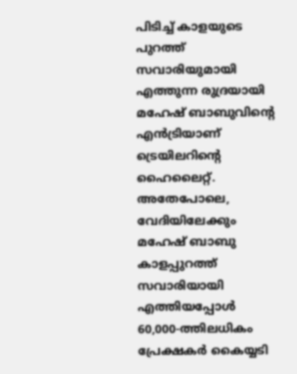പിടിച്ച് കാളയുടെ പുറത്ത് സവാരിയുമായി എത്തുന്ന രുദ്രയായി മഹേഷ് ബാബുവിന്റെ എന്‍ട്രിയാണ് ട്രെയിലറിന്റെ ഹൈലൈറ്റ്. അതേപോലെ, വേദിയിലേക്കും മഹേഷ് ബാബു കാളപ്പുറത്ത് സവാരിയായി എത്തിയപ്പോള്‍ 60,000-ത്തിലധികം പ്രേക്ഷകര്‍ കൈയ്യടി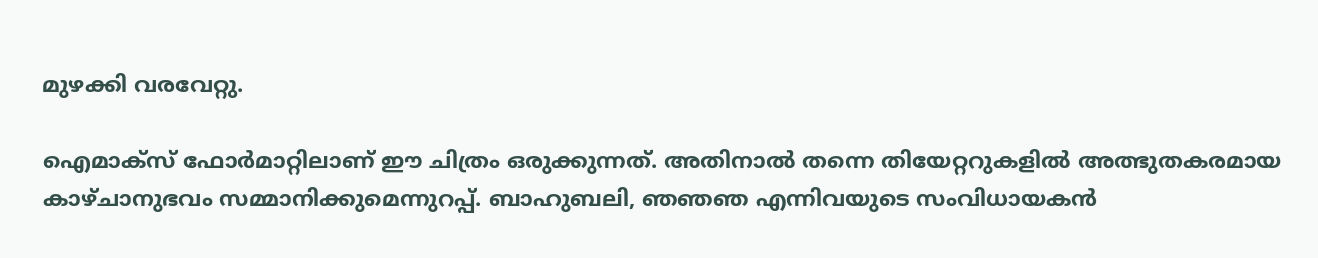മുഴക്കി വരവേറ്റു.

ഐമാക്‌സ് ഫോര്‍മാറ്റിലാണ് ഈ ചിത്രം ഒരുക്കുന്നത്. അതിനാല്‍ തന്നെ തിയേറ്ററുകളില്‍ അത്ഭുതകരമായ കാഴ്ചാനുഭവം സമ്മാനിക്കുമെന്നുറപ്പ്. ബാഹുബലി, ഞഞഞ എന്നിവയുടെ സംവിധായകന്‍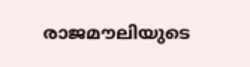രാജമൗലിയുടെ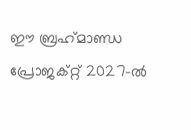ഈ ബ്രഹ്‌മാണ്ഡ പ്രോജക്റ്റ് 2027-ല്‍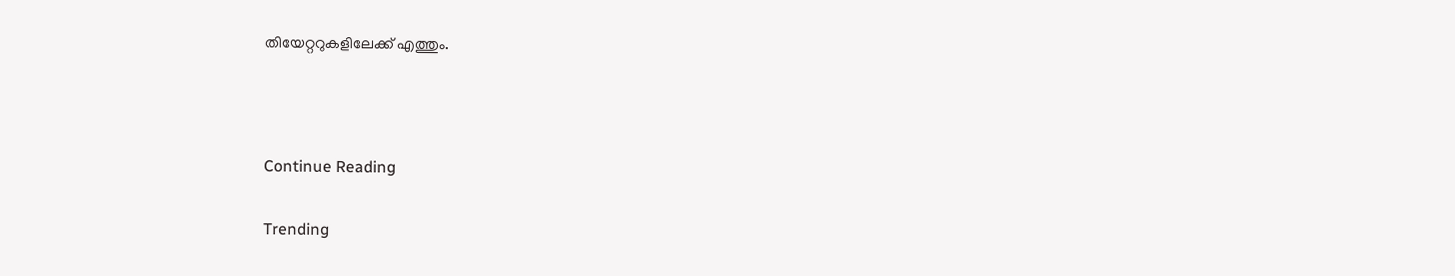തിയേറ്ററുകളിലേക്ക് എത്തും.



Continue Reading

Trending